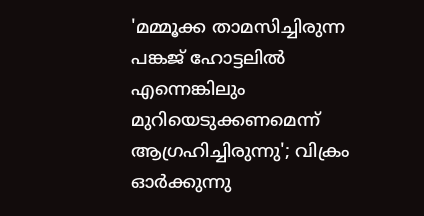'മമ്മൂക്ക താമസിച്ചിരുന്ന പങ്കജ് ഹോട്ടലിൽ എന്നെങ്കിലും മുറിയെടുക്കണമെന്ന് ആഗ്രഹിച്ചിരുന്നു'; വിക്രം ഓർക്കുന്നു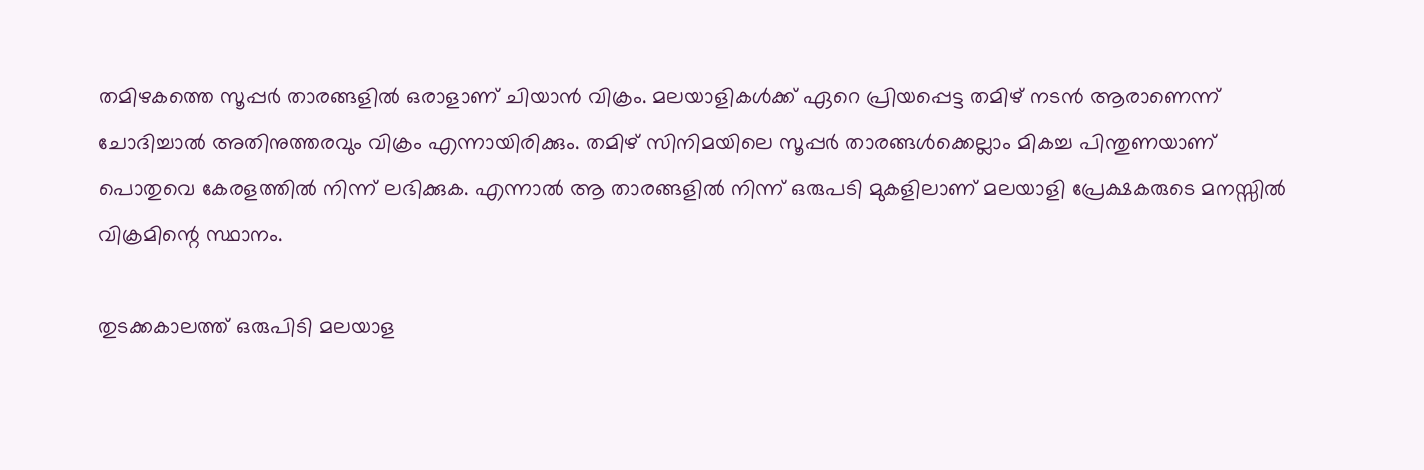തമിഴകത്തെ സൂപ്പർ താരങ്ങളിൽ ഒരാളാണ് ചിയാൻ വിക്രം. മലയാളികൾക്ക് ഏറെ പ്രിയപ്പെട്ട തമിഴ് നടൻ ആരാണെന്ന് ചോദിച്ചാൽ അതിനുത്തരവും വിക്രം എന്നായിരിക്കും. തമിഴ് സിനിമയിലെ സൂപ്പർ താരങ്ങൾക്കെല്ലാം മികച്ച പിന്തുണയാണ് പൊതുവെ കേരളത്തിൽ നിന്ന് ലഭിക്കുക. എന്നാൽ ആ താരങ്ങളിൽ നിന്ന് ഒരുപടി മുകളിലാണ് മലയാളി പ്രേക്ഷകരുടെ മനസ്സിൽ വിക്രമിന്റെ സ്ഥാനം.

തുടക്കകാലത്ത് ഒരുപിടി മലയാള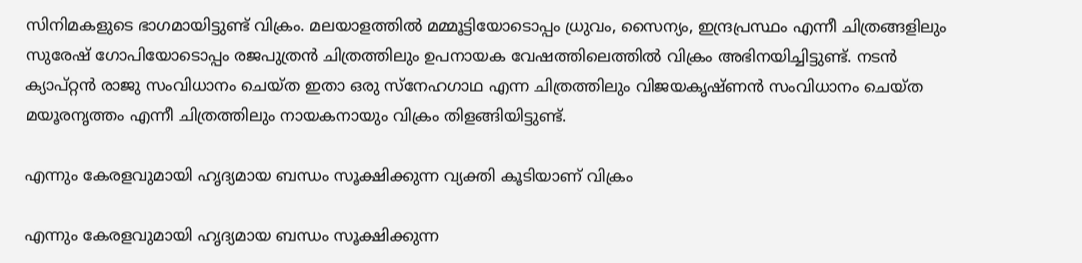സിനിമകളുടെ ഭാഗമായിട്ടുണ്ട് വിക്രം. മലയാളത്തിൽ മമ്മൂട്ടിയോടൊപ്പം ധ്രുവം, സൈന്യം, ഇന്ദ്രപ്രസ്ഥം എന്നീ ചിത്രങ്ങളിലും സുരേഷ് ഗോപിയോടൊപ്പം രജപുത്രൻ ചിത്രത്തിലും ഉപനായക വേഷത്തിലെത്തിൽ വിക്രം അഭിനയിച്ചിട്ടുണ്ട്. നടൻ ക്യാപ്റ്റൻ രാജു സം‌വിധാനം ചെയ്ത ഇതാ ഒരു സ്നേഹഗാഥ എന്ന ചിത്രത്തിലും വിജയകൃഷ്ണൻ സംവിധാനം ചെയ്ത മയൂരനൃത്തം എന്നീ ചിത്രത്തിലും നായകനായും വിക്രം തിളങ്ങിയിട്ടുണ്ട്.

എന്നും കേരളവുമായി ഹൃദ്യമായ ബന്ധം സൂക്ഷിക്കുന്ന വ്യക്തി കൂടിയാണ് വിക്രം

എന്നും കേരളവുമായി ഹൃദ്യമായ ബന്ധം സൂക്ഷിക്കുന്ന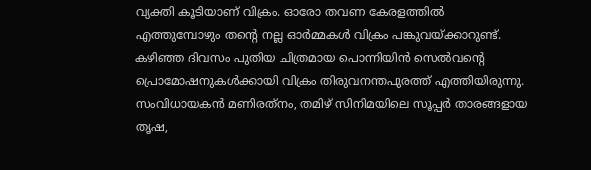വ്യക്തി കൂടിയാണ് വിക്രം. ഓരോ തവണ കേരളത്തിൽ എത്തുമ്പോഴും തന്റെ നല്ല ഓർമ്മകൾ വിക്രം പങ്കുവയ്ക്കാറുണ്ട്. കഴിഞ്ഞ ദിവസം പുതിയ ചിത്രമായ പൊന്നിയിൻ സെൽവന്റെ പ്രൊമോഷനുകൾക്കായി വിക്രം തിരുവനന്തപുരത്ത് എത്തിയിരുന്നു. സംവിധായകൻ മണിരത്‌നം, തമിഴ് സിനിമയിലെ സൂപ്പർ താരങ്ങളായ തൃഷ,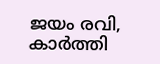ജയം രവി, കാർത്തി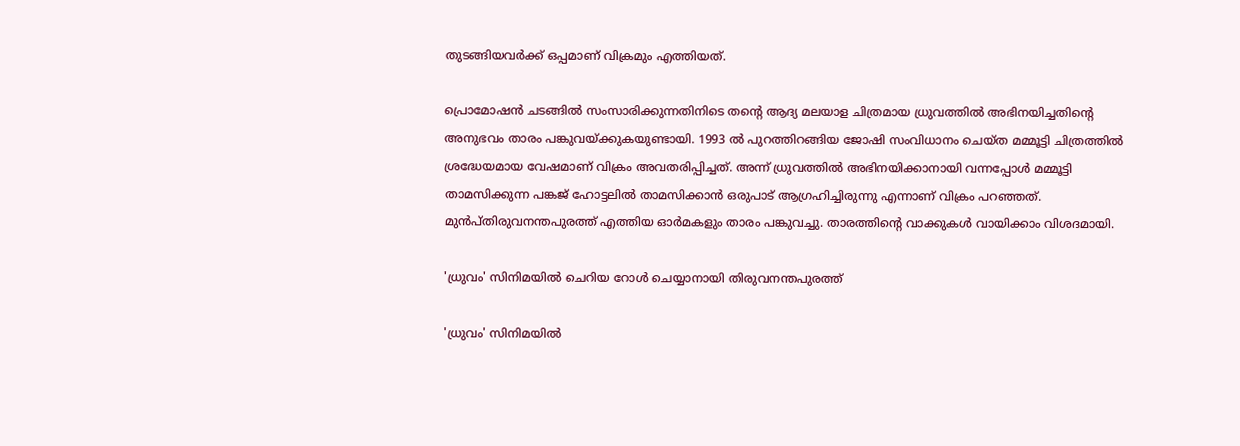തുടങ്ങിയവർക്ക് ഒപ്പമാണ് വിക്രമും എത്തിയത്.

പ്രൊമോഷൻ ചടങ്ങിൽ സംസാരിക്കുന്നതിനിടെ തന്റെ ആദ്യ മലയാള ചിത്രമായ ധ്രുവത്തിൽ അഭിനയിച്ചതിന്റെ അനുഭവം താരം പങ്കുവയ്ക്കുകയുണ്ടായി. 1993 ൽ പുറത്തിറങ്ങിയ ജോഷി സംവിധാനം ചെയ്ത മമ്മൂട്ടി ചിത്രത്തിൽ ശ്രദ്ധേയമായ വേഷമാണ് വിക്രം അവതരിപ്പിച്ചത്. അന്ന് ധ്രുവത്തിൽ അഭിനയിക്കാനായി വന്നപ്പോൾ മമ്മൂട്ടി താമസിക്കുന്ന പങ്കജ് ഹോട്ടലിൽ താമസിക്കാൻ ഒരുപാട് ആഗ്രഹിച്ചിരുന്നു എന്നാണ് വിക്രം പറഞ്ഞത്. മുൻപ്തിരുവനന്തപുരത്ത് എത്തിയ ഓർമകളും താരം പങ്കുവച്ചു. താരത്തിന്റെ വാക്കുകൾ വായിക്കാം വിശദമായി.

'ധ്രുവം' സിനിമയിൽ ചെറിയ റോൾ ചെയ്യാനായി തിരുവനന്തപുരത്ത്

'ധ്രുവം' സിനിമയിൽ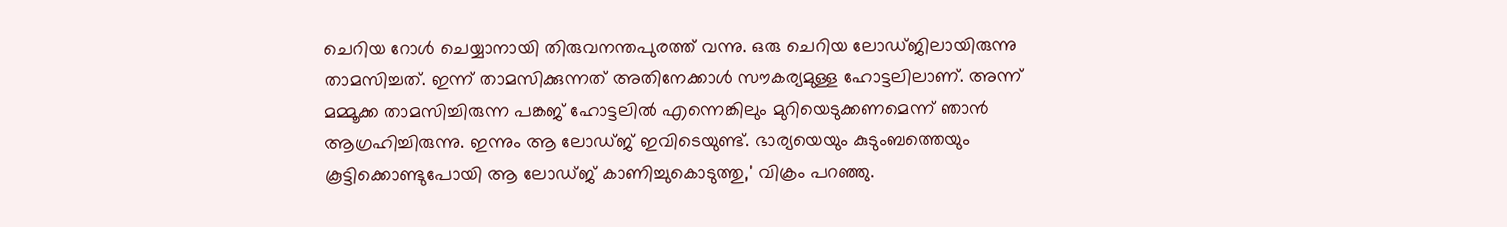ചെറിയ റോൾ ചെയ്യാനായി തിരുവനന്തപുരത്ത് വന്നു. ഒരു ചെറിയ ലോഡ്ജിലായിരുന്നു താമസിച്ചത്. ഇന്ന് താമസിക്കുന്നത് അതിനേക്കാൾ സൗകര്യമുള്ള ഹോട്ടലിലാണ്. അന്ന് മമ്മൂക്ക താമസിച്ചിരുന്ന പങ്കജ് ഹോട്ടലിൽ എന്നെങ്കിലും മുറിയെടുക്കണമെന്ന് ഞാൻ ആഗ്രഹിച്ചിരുന്നു. ഇന്നും ആ ലോഡ്ജ് ഇവിടെയുണ്ട്. ഭാര്യയെയും കുടുംബത്തെയും കൂട്ടിക്കൊണ്ടുപോയി ആ ലോഡ്ജ് കാണിച്ചുകൊടുത്തു,' വിക്രം പറഞ്ഞു.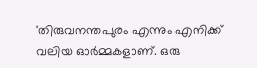'തിരുവനന്തപുരം എന്നും എനിക്ക് വലിയ ഓർമ്മകളാണ്. ഒരു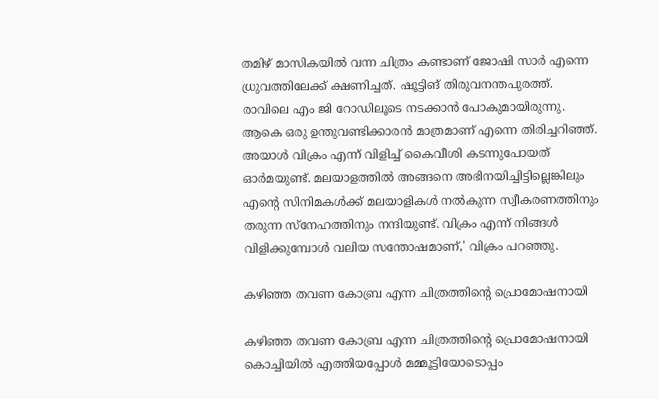തമിഴ് മാസികയിൽ വന്ന ചിത്രം കണ്ടാണ് ജോഷി സാർ എന്നെ ധ്രുവത്തിലേക്ക് ക്ഷണിച്ചത്. ഷൂട്ടിങ് തിരുവനന്തപുരത്ത്. രാവിലെ എം ജി റോഡിലൂടെ നടക്കാൻ പോകുമായിരുന്നു. ആകെ ഒരു ഉന്തുവണ്ടിക്കാരൻ മാത്രമാണ് എന്നെ തിരിച്ചറിഞ്ഞ്. അയാൾ വിക്രം എന്ന് വിളിച്ച് കൈവീശി കടന്നുപോയത് ഓർമയുണ്ട്. മലയാളത്തിൽ അങ്ങനെ അഭിനയിച്ചിട്ടില്ലെങ്കിലും എന്റെ സിനിമകൾക്ക് മലയാളികൾ നൽകുന്ന സ്വീകരണത്തിനും തരുന്ന സ്‌നേഹത്തിനും നന്ദിയുണ്ട്. വിക്രം എന്ന് നിങ്ങൾ വിളിക്കുമ്പോൾ വലിയ സന്തോഷമാണ്,' വിക്രം പറഞ്ഞു.

കഴിഞ്ഞ തവണ കോബ്ര എന്ന ചിത്രത്തിന്റെ പ്രൊമോഷനായി

കഴിഞ്ഞ തവണ കോബ്ര എന്ന ചിത്രത്തിന്റെ പ്രൊമോഷനായി കൊച്ചിയിൽ എത്തിയപ്പോൾ മമ്മൂട്ടിയോടൊപ്പം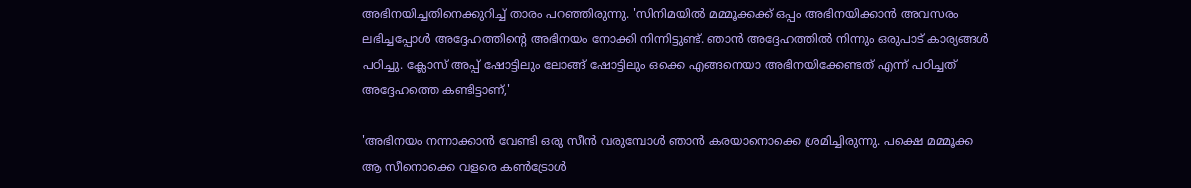അഭിനയിച്ചതിനെക്കുറിച്ച് താരം പറഞ്ഞിരുന്നു. 'സിനിമയിൽ മമ്മൂക്കക്ക് ഒപ്പം അഭിനയിക്കാൻ അവസരം ലഭിച്ചപ്പോൾ അദ്ദേഹത്തിന്റെ അഭിനയം നോക്കി നിന്നിട്ടുണ്ട്. ഞാൻ അദ്ദേഹത്തിൽ നിന്നും ഒരുപാട് കാര്യങ്ങൾ പഠിച്ചു. ക്ലോസ് അപ്പ് ഷോട്ടിലും ലോങ്ങ് ഷോട്ടിലും ഒക്കെ എങ്ങനെയാ അഭിനയിക്കേണ്ടത് എന്ന് പഠിച്ചത് അദ്ദേഹത്തെ കണ്ടിട്ടാണ്,'

'അഭിനയം നന്നാക്കാൻ വേണ്ടി ഒരു സീൻ വരുമ്പോൾ ഞാൻ കരയാനൊക്കെ ശ്രമിച്ചിരുന്നു. പക്ഷെ മമ്മൂക്ക ആ സീനൊക്കെ വളരെ കൺട്രോൾ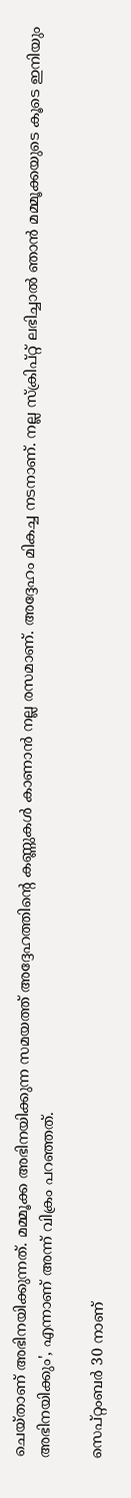ചെയ്താണ് അഭിനയിക്കുന്നത്. മമ്മൂക്ക അഭിനയിക്കുന്ന സമയത്ത് അദ്ദേഹത്തിന്റെ കണ്ണുകൾ കാണാൻ നല്ല രസമാണ്. അദ്ദേഹം മികച്ച നടനാണ്. നല്ല സ്‌ക്രിപ്റ്റ് ലഭിച്ചാൽ ഞാൻ മമ്മൂക്കയുടെ കൂടെ ഇനിയും അഭിനയിക്കും', എന്നാണ് അന്ന് വിക്രം പറഞ്ഞത്.

സെപ്റ്റംബർ 30 നാണ്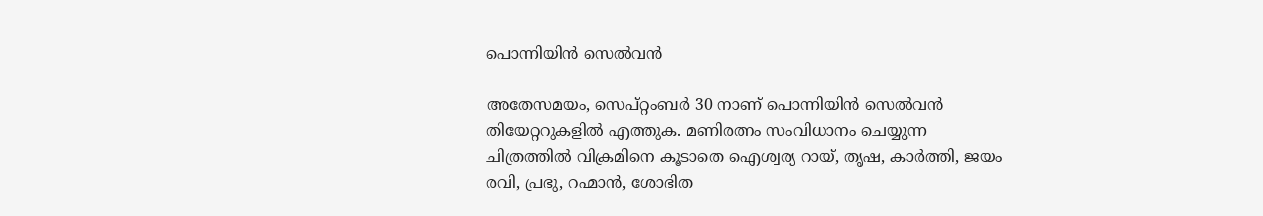പൊന്നിയിൻ സെൽവൻ

അതേസമയം, സെപ്റ്റംബർ 30 നാണ് പൊന്നിയിൻ സെൽവൻ തിയേറ്ററുകളിൽ എത്തുക. മണിരത്നം സംവിധാനം ചെയ്യുന്ന ചിത്രത്തിൽ വിക്രമിനെ കൂടാതെ ഐശ്വര്യ റായ്, തൃഷ, കാർത്തി, ജയം രവി, പ്രഭു, റഹ്മാൻ, ശോഭിത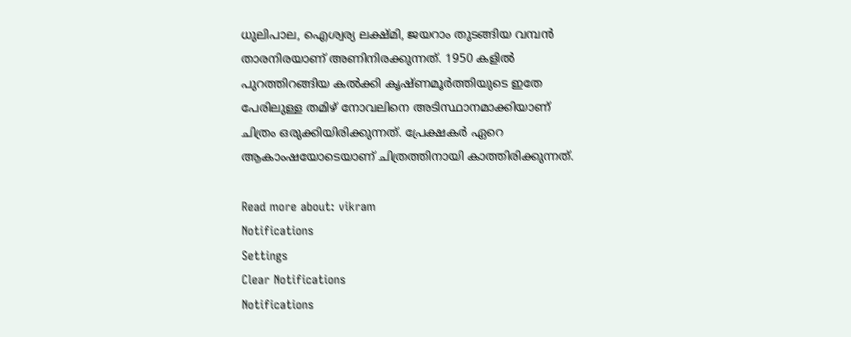ധുലിപാല, ഐശ്വര്യ ലക്ഷ്മി, ജയറാം തുടങ്ങിയ വമ്പൻ താരനിരയാണ് അണിനിരക്കുന്നത്. 1950 കളിൽ പുറത്തിറങ്ങിയ കൽക്കി കൃഷ്ണമൂർത്തിയുടെ ഇതേ പേരിലുള്ള തമിഴ് നോവലിനെ അടിസ്ഥാനമാക്കിയാണ് ചിത്രം ഒരുക്കിയിരിക്കുന്നത്. പ്രേക്ഷകർ ഏറെ ആകാംഷയോടെയാണ് ചിത്രത്തിനായി കാത്തിരിക്കുന്നത്.

Read more about: vikram
Notifications
Settings
Clear Notifications
Notifications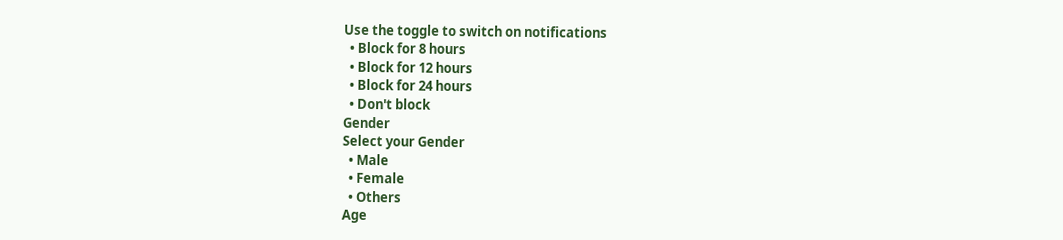Use the toggle to switch on notifications
  • Block for 8 hours
  • Block for 12 hours
  • Block for 24 hours
  • Don't block
Gender
Select your Gender
  • Male
  • Female
  • Others
Age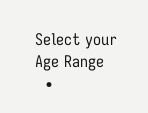Select your Age Range
  •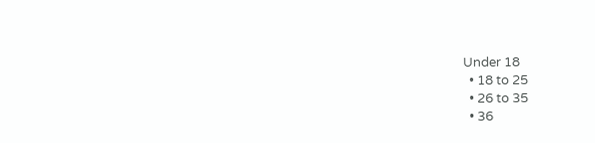Under 18
  • 18 to 25
  • 26 to 35
  • 36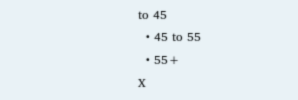to 45
  • 45 to 55
  • 55+
X